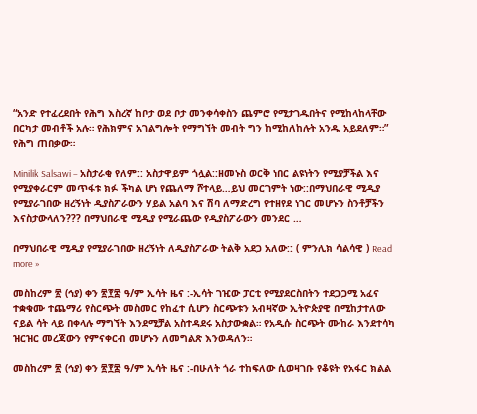“አንድ የተፈረደበት የሕግ እስረኛ ከቦታ ወደ ቦታ መንቀሳቀስን ጨምሮ የሚታገዱበትና የሚከላከላቸው በርካታ መብቶች አሉ። የሕክምና አገልግሎት የማግኘት መብት ግን ከሚከለከሉት አንዱ አይደለም።” የሕግ ጠበቃው።

Minilik Salsawi – አስታራቂ የለም:: አስታዋይም ጎሏል::ዘመኑስ ወርቅ ነበር ልዩነትን የሚያቻችል እና የሚያቀራርም መጥፋቱ ክፉ ችካል ሆነ የጨለማ ሾተላይ…ይህ መርገምት ነው::በማህበራዊ ሚዲያ የሚያራገበው ዘረኝነት ዲያስፖራውን ሃይል አልባ እና ሽባ ለማድረግ የተዘየደ ነገር መሆኑን ስንቶቻችን እናስታውላለን??? በማህበራዊ ሚዲያ የሚራጨው የዲያስፖራውን መንደር …

በማህበራዊ ሚዲያ የሚያራገበው ዘረኝነት ለዲያስፖራው ትልቅ አደጋ አለው:: ( ምንሊክ ሳልሳዊ ) Read more »

መስከረም ፳ (ኅያ) ቀን ፳፻፰ ዓ/ም ኢሳት ዜና :-ኢሳት ገዢው ፓርቲ የሚያደርስበትን ተደጋጋሚ አፈና ተቋቁሙ ተጨማሪ የስርጭት መስመር የከፈተ ሲሆን ስርጭቱን አብዛኛው ኢትዮጵያዊ በሚከታተለው ናይል ሳት ላይ በቀላሉ ማግኘት እንደሚቻል አስተዳደሩ አስታውቋል። የአዲሱ ስርጭት ሙከራ እንደተሳካ ዝርዝር መረጃውን የምናቀርብ መሆኑን ለመግልጽ እንወዳለን።

መስከረም ፳ (ኅያ) ቀን ፳፻፰ ዓ/ም ኢሳት ዜና :-በሁለት ጎራ ተከፍለው ሲወዛገቡ የቆዩት የአፋር ክልል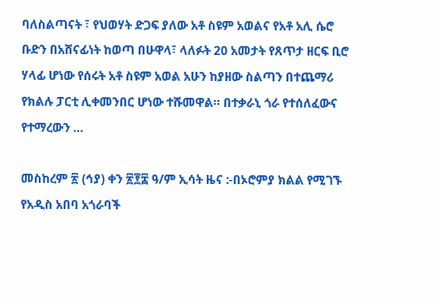ባለስልጣናት ፣ የህወሃት ድጋፍ ያለው አቶ ስዩም አወልና የአቶ አሊ ሴሮ ቡድን በአሸናፊነት ከወጣ በሁዋላ፣ ላለፉት 20 አመታት የጸጥታ ዘርፍ ቢሮ ሃላፊ ሆነው የሰሩት አቶ ስዩም አወል አሁን ከያዘው ስልጣን በተጨማሪ የክልሉ ፓርቲ ሊቀመንበር ሆነው ተሹመዋል። በተቃራኒ ጎራ የተሰለፈውና የተማረውን …

መስከረም ፳ (ኅያ) ቀን ፳፻፰ ዓ/ም ኢሳት ዜና :-በኦሮምያ ክልል የሚገኙ የአዲስ አበባ አጎራባች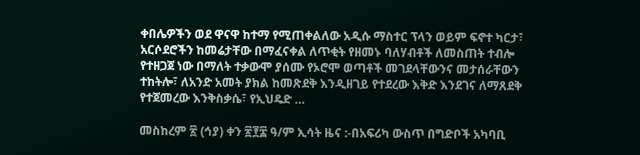ቀበሌዎችን ወደ ዋናዋ ከተማ የሚጠቀልለው አዲሱ ማስተር ፕላን ወይም ፍኖተ ካርታ፣ አርሶደሮችን ከመሬታቸው በማፈናቀል ለጥቂት የዘመኑ ባለሃብቶች ለመስጠት ተብሎ የተዘጋጀ ነው በማለት ተቃውሞ ያሰሙ የኦሮሞ ወጣቶች መገደላቸውንና መታሰራቸውን ተከትሎ፣ ለአንድ አመት ያክል ከመጽደቅ እንዲዘገይ የተደረው እቅድ እንደገና ለማጸደቅ የተጀመረው እንቅስቃሴ፣ የኢህዴድ …

መስከረም ፳ (ኅያ) ቀን ፳፻፰ ዓ/ም ኢሳት ዜና :-በአፍሪካ ውስጥ በግድቦች አካባቢ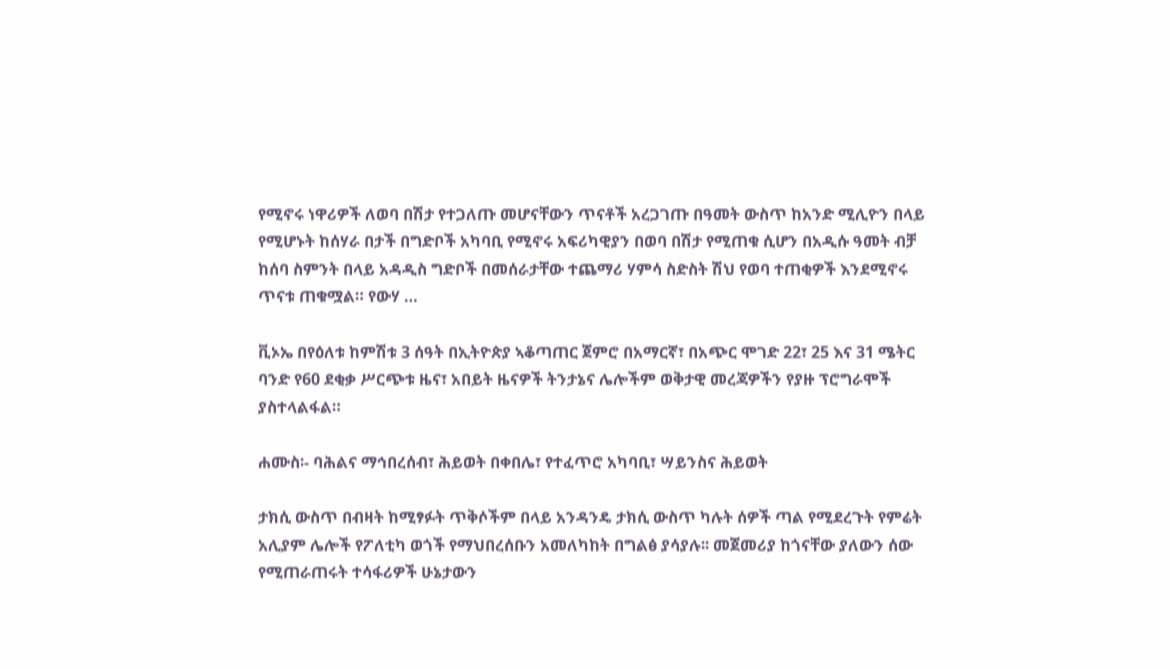የሚኖሩ ነዋሪዎች ለወባ በሽታ የተጋለጡ መሆናቸውን ጥናቶች አረጋገጡ በዓመት ውስጥ ከአንድ ሚሊዮን በላይ የሚሆኑት ከሰሃራ በታች በግድቦች አካባቢ የሚኖሩ አፍሪካዊያን በወባ በሽታ የሚጠቁ ሲሆን በአዲሱ ዓመት ብቻ ከሰባ ስምንት በላይ አዳዲስ ግድቦች በመሰራታቸው ተጨማሪ ሃምሳ ስድስት ሽህ የወባ ተጠቂዎች እንደሚኖሩ ጥናቱ ጠቁሟል። የውሃ …

ቪኦኤ በየዕለቱ ከምሽቱ 3 ሰዓት በኢትዮጵያ ኣቆጣጠር ጀምሮ በአማርኛ፣ በአጭር ሞገድ 22፣ 25 እና 31 ሜትር ባንድ የ60 ደቂቃ ሥርጭቱ ዜና፣ አበይት ዜናዎች ትንታኔና ሌሎችም ወቅታዊ መረጃዎችን የያዙ ፕሮግራሞች ያስተላልፋል።

ሐሙስ፡- ባሕልና ማኅበረሰብ፣ ሕይወት በቀበሌ፣ የተፈጥሮ አካባቢ፣ ሣይንስና ሕይወት

ታክሲ ውስጥ በብዛት ከሚፃፉት ጥቅሶችም በላይ አንዳንዴ ታክሲ ውስጥ ካሉት ሰዎች ጣል የሚደረጉት የምሬት አሊያም ሌሎች የፖለቲካ ወጎች የማህበረሰቡን አመለካከት በግልፅ ያሳያሉ፡፡ መጀመሪያ ከጎናቸው ያለውን ሰው የሚጠራጠሩት ተሳፋሪዎች ሁኔታውን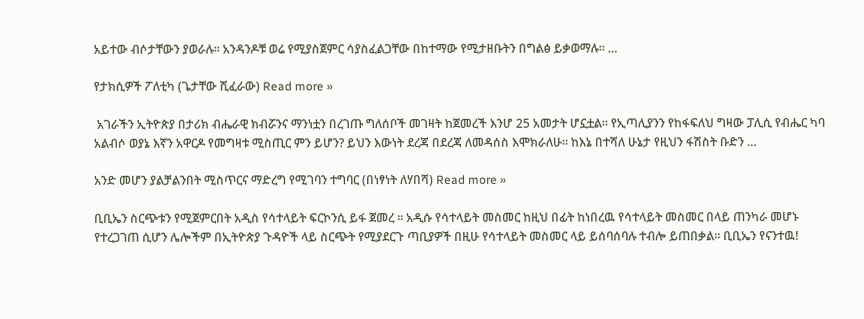አይተው ብሶታቸውን ያወራሉ፡፡ አንዳንዶቹ ወሬ የሚያስጀምር ሳያስፈልጋቸው በከተማው የሚታዘቡትን በግልፅ ይቃወማሉ፡፡ …

የታክሲዎች ፖለቲካ (ጌታቸው ሺፈራው) Read more »

 አገራችን ኢትዮጵያ በታሪክ ብሔራዊ ክብሯንና ማንነቷን በረገጡ ግለሰቦች መገዛት ከጀመረች እንሆ 25 አመታት ሆኗቷል። የኢጣሊያንን የከፋፍለህ ግዛው ፓሊሲ የብሔር ካባ አልብሶ ወያኔ እኛን አዋርዶ የመግዛቱ ሚስጢር ምን ይሆን? ይህን እውነት ደረጃ በደረጃ ለመዳሰስ እሞክራለሁ። ከእኔ በተሻለ ሁኔታ የዚህን ፋሽስት ቡድን …

አንድ መሆን ያልቻልንበት ሚስጥርና ማድረግ የሚገባን ተግባር (በነፃነት ለሃበሻ) Read more »

ቢቢኤን ስርጭቱን የሚጀምርበት አዲስ የሳተላይት ፍርኮንሲ ይፋ ጀመረ ። አዲሱ የሳተላይት መስመር ከዚህ በፊት ከነበረዉ የሳተላይት መስመር በላይ ጠንካራ መሆኑ የተረጋገጠ ሲሆን ሌሎችም በኢትዮጵያ ጉዳዮች ላይ ስርጭት የሚያደርጉ ጣቢያዎች በዚሁ የሳተላይት መስመር ላይ ይሰባሰባሉ ተብሎ ይጠበቃል። ቢቢኤን የናንተዉ!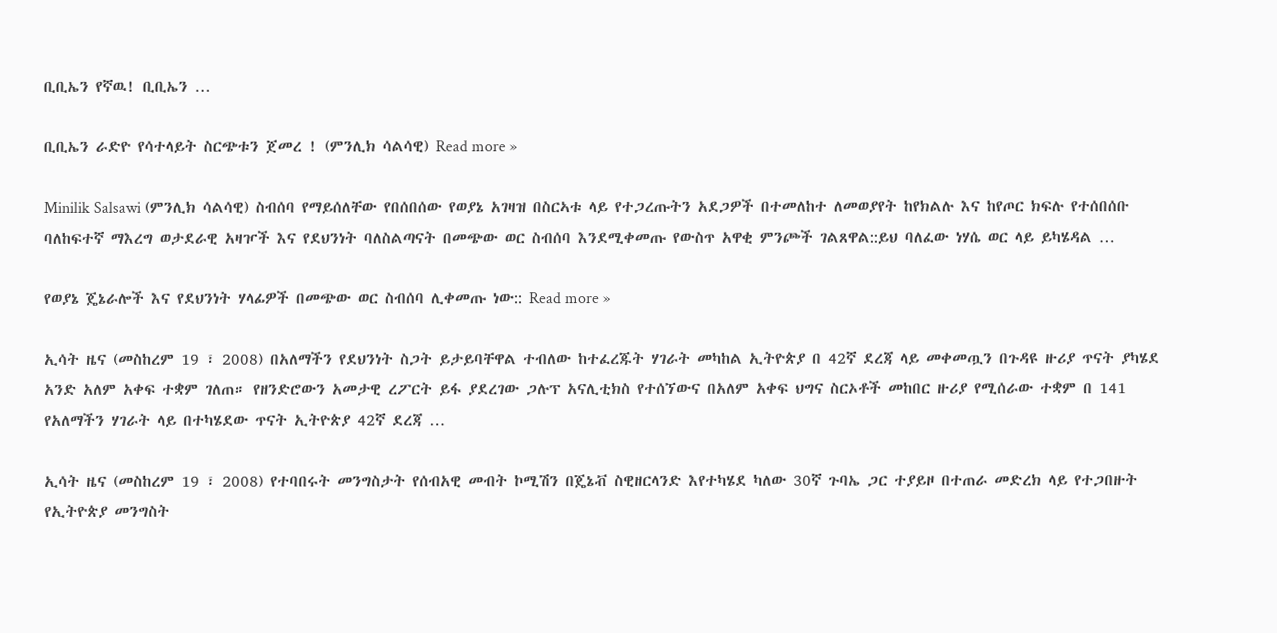ቢቢኤን የኛዉ! ቢቢኤን …

ቢቢኤን ራድዮ የሳተላይት ስርጭቱን ጀመረ ! (ምንሊክ ሳልሳዊ) Read more »

Minilik Salsawi (ምንሊክ ሳልሳዊ) ስብሰባ የማይሰለቸው የበሰበሰው የወያኔ አገዛዝ በስርኣቱ ላይ የተጋረጡትን አደጋዎች በተመለከተ ለመወያየት ከየክልሉ እና ከየጦር ክፍሉ የተሰበሰቡ ባለከፍተኛ ማእረግ ወታደራዊ አዛዦች እና የደህንነት ባለስልጣናት በመጭው ወር ስብሰባ እንደሚቀመጡ የውስጥ አዋቂ ምንጮች ገልጸዋል::ይህ ባለፈው ነሃሴ ወር ላይ ይካሄዳል …

የወያኔ ጄኔራሎች እና የደህንነት ሃላፊዎች በመጭው ወር ስብሰባ ሊቀመጡ ነው:: Read more »

ኢሳት ዜና (መስከረም 19 ፣ 2008) በአለማችን የደህንነት ስጋት ይታይባቸዋል ተብለው ከተፈረጁት ሃገራት መካከል ኢትዮጵያ በ 42ኛ ደረጃ ላይ መቀመጧን በጉዳዩ ዙሪያ ጥናት ያካሄደ አንድ አለም አቀፍ ተቋም ገለጠ። የዘንድሮውን አመታዊ ረፖርት ይፋ ያደረገው ጋሉፕ አናሊቲክስ የተሰኘውና በአለም አቀፍ ህግና ስርኦቶች መከበር ዙሪያ የሚሰራው ተቋም በ 141 የአለማችን ሃገራት ላይ በተካሄደው ጥናት ኢትዮጵያ 42ኛ ደረጃ …

ኢሳት ዜና (መስከረም 19 ፣ 2008) የተባበሩት መንግስታት የሰብአዊ መብት ኮሚሽን በጄኔቭ ስዊዘርላንድ እየተካሄደ ካለው 30ኛ ጉባኤ ጋር ተያይዞ በተጠራ መድረክ ላይ የተጋበዙት የኢትዮጵያ መንግስት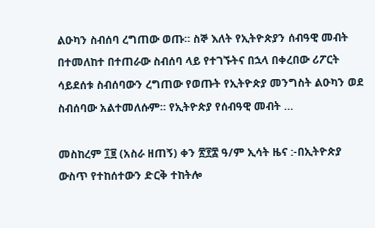ልዑካን ስብሰባ ረግጠው ወጡ። ስኞ እለት የኢትዮጵያን ሰብዓዊ መብት በተመለከተ በተጠራው ስብሰባ ላይ የተገኙትና በኋላ በቀረበው ሪፖርት ሳይደሰቱ ስብሰባውን ረግጠው የወጡት የኢትዮጵያ መንግስት ልዑካን ወደ ስብሰባው አልተመለሱም። የኢትዮጵያ የሰብዓዊ መብት …

መስከረም ፲፱ (አስራ ዘጠኝ) ቀን ፳፻፰ ዓ/ም ኢሳት ዜና :-በኢትዮጵያ ውስጥ የተከሰተውን ድርቅ ተከትሎ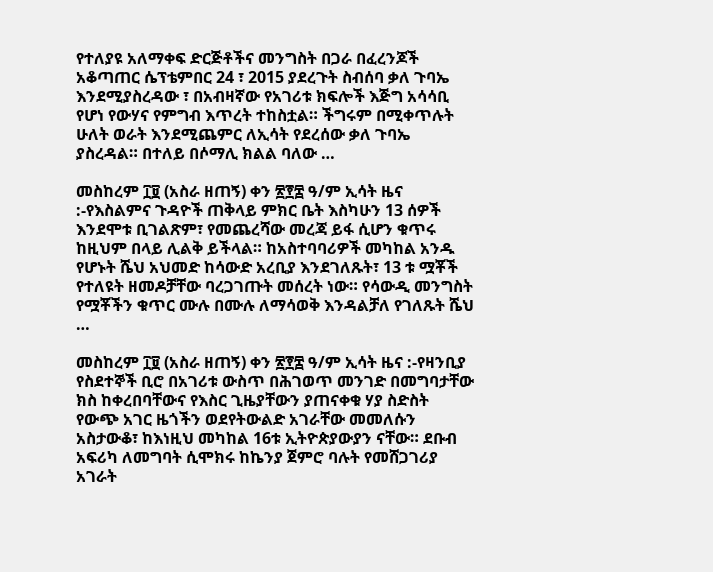የተለያዩ አለማቀፍ ድርጅቶችና መንግስት በጋራ በፈረንጆች አቆጣጠር ሴፕቴምበር 24 ፣ 2015 ያደረጉት ስብሰባ ቃለ ጉባኤ እንደሚያስረዳው ፣ በአብዛኛው የአገሪቱ ክፍሎች እጅግ አሳሳቢ የሆነ የውሃና የምግብ እጥረት ተከስቷል። ችግሩም በሚቀጥሉት ሁለት ወራት እንደሚጨምር ለኢሳት የደረሰው ቃለ ጉባኤ ያስረዳል። በተለይ በሶማሊ ክልል ባለው …

መስከረም ፲፱ (አስራ ዘጠኝ) ቀን ፳፻፰ ዓ/ም ኢሳት ዜና :-የእስልምና ጉዳዮች ጠቅላይ ምክር ቤት እስካሁን 13 ሰዎች እንደሞቱ ቢገልጽም፣ የመጨረሻው መረጃ ይፋ ሲሆን ቁጥሩ ከዚህም በላይ ሊልቅ ይችላል። ከአስተባባሪዎች መካከል አንዱ የሆኑት ሼህ አህመድ ከሳውድ አረቢያ እንደገለጹት፣ 13 ቱ ሟቾች የተለዩት ዘመዶቻቸው ባረጋገጡት መሰረት ነው። የሳውዲ መንግስት የሟቾችን ቁጥር ሙሉ በሙሉ ለማሳወቅ እንዳልቻለ የገለጹት ሼህ …

መስከረም ፲፱ (አስራ ዘጠኝ) ቀን ፳፻፰ ዓ/ም ኢሳት ዜና :-የዛንቢያ የስደተኞች ቢሮ በአገሪቱ ውስጥ በሕገወጥ መንገድ በመግባታቸው ክስ ከቀረበባቸውና የእስር ጊዜያቸውን ያጠናቀቁ ሃያ ስድስት የውጭ አገር ዜጎችን ወደየትውልድ አገራቸው መመለሱን አስታውቆ፣ ከእነዚህ መካከል 16ቱ ኢትዮጵያውያን ናቸው። ደቡብ አፍሪካ ለመግባት ሲሞክሩ ከኬንያ ጀምሮ ባሉት የመሸጋገሪያ አገራት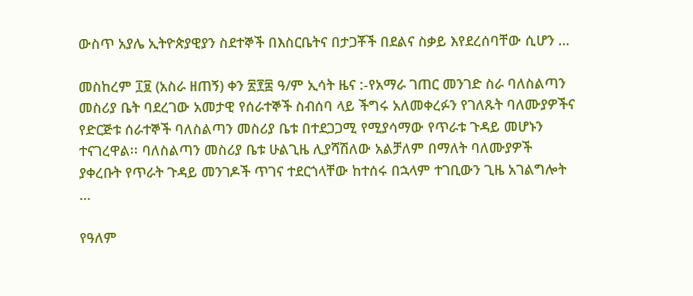ውስጥ አያሌ ኢትዮጵያዊያን ስደተኞች በእስርቤትና በታጋቾች በደልና ስቃይ እየደረሰባቸው ሲሆን …

መስከረም ፲፱ (አስራ ዘጠኝ) ቀን ፳፻፰ ዓ/ም ኢሳት ዜና :-የአማራ ገጠር መንገድ ስራ ባለስልጣን መስሪያ ቤት ባደረገው አመታዊ የሰራተኞች ስብሰባ ላይ ችግሩ አለመቀረፉን የገለጹት ባለሙያዎችና የድርጅቱ ሰራተኞች ባለስልጣን መስሪያ ቤቱ በተደጋጋሚ የሚያሳማው የጥራቱ ጉዳይ መሆኑን ተናገረዋል፡፡ ባለስልጣን መስሪያ ቤቱ ሁልጊዜ ሊያሻሽለው አልቻለም በማለት ባለሙያዎች ያቀረቡት የጥራት ጉዳይ መንገዶች ጥገና ተደርጎላቸው ከተሰሩ በኋላም ተገቢውን ጊዜ አገልግሎት …

የዓለም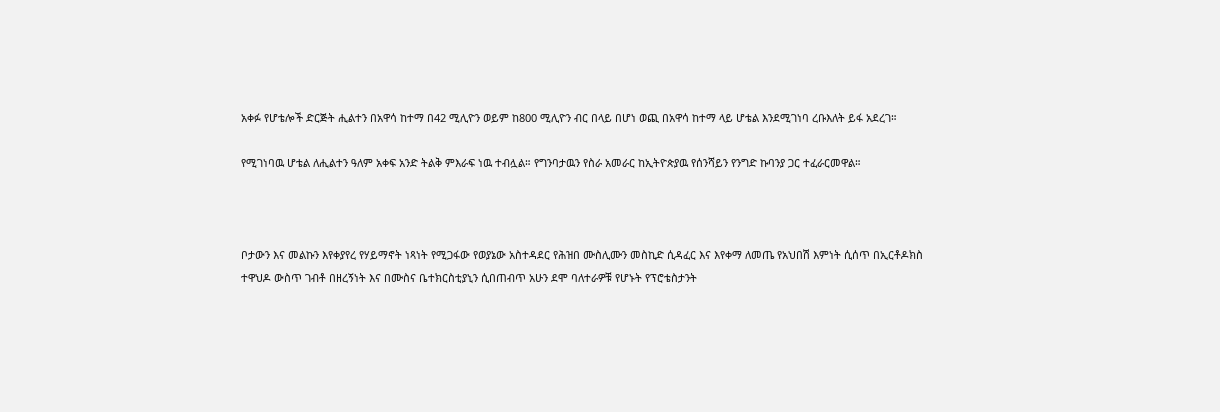አቀፉ የሆቴሎች ድርጅት ሒልተን በአዋሳ ከተማ በ42 ሚሊዮን ወይም ከ800 ሚሊዮን ብር በላይ በሆነ ወጪ በአዋሳ ከተማ ላይ ሆቴል እንደሚገነባ ረቡእለት ይፋ አደረገ።

የሚገነባዉ ሆቴል ለሒልተን ዓለም አቀፍ አንድ ትልቅ ምእራፍ ነዉ ተብሏል። የግንባታዉን የስራ አመራር ከኢትዮጵያዉ የሰንሻይን የንግድ ኩባንያ ጋር ተፈራርመዋል።



ቦታውን እና መልኩን እየቀያየረ የሃይማኖት ነጻነት የሚጋፋው የወያኔው አስተዳደር የሕዝበ ሙስሊሙን መስኪድ ሲዳፈር እና እየቀማ ለመጤ የአህበሽ እምነት ሲሰጥ በኢርቶዶክስ ተዋህዶ ውስጥ ገብቶ በዘረኝነት እና በሙስና ቤተክርስቲያኒን ሲበጠብጥ አሁን ደሞ ባለተራዎቹ የሆኑት የፕሮቴስታንት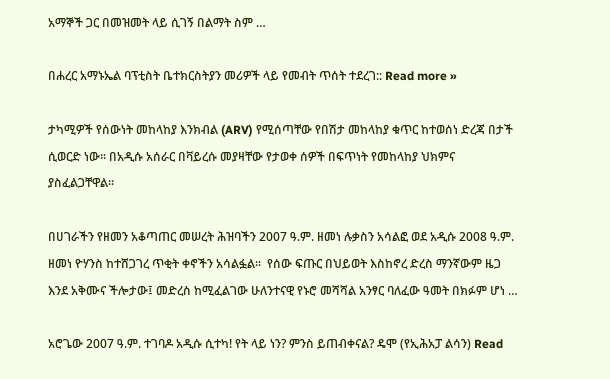አማኞች ጋር በመዝመት ላይ ሲገኝ በልማት ስም …

በሐረር አማኑኤል ባፕቲስት ቤተክርስትያን መሪዎች ላይ የመብት ጥሰት ተደረገ:: Read more »

ታካሚዎች የሰውነት መከላከያ እንክብል (ARV) የሚሰጣቸው የበሽታ መከላከያ ቁጥር ከተወሰነ ድረጃ በታች ሲወርድ ነው። በአዲሱ አሰራር በቫይረሱ መያዛቸው የታወቀ ሰዎች በፍጥነት የመከላከያ ህክምና ያስፈልጋቸዋል።

በሀገራችን የዘመን አቆጣጠር መሠረት ሕዝባችን 2007 ዓ.ም. ዘመነ ሉቃስን አሳልፎ ወደ አዲሱ 2008 ዓ.ም. ዘመነ ዮሃንስ ከተሸጋገረ ጥቂት ቀኖችን አሳልፏል።  የሰው ፍጡር በህይወት እስከኖረ ድረስ ማንኛውም ዜጋ እንደ አቅሙና ችሎታው፤ መድረስ ከሚፈልገው ሁለንተናዊ የኑሮ መሻሻል አንፃር ባለፈው ዓመት በክፉም ሆነ …

አሮጌው 2007 ዓ.ም. ተገባዶ አዲሱ ሲተካ! የት ላይ ነን? ምንስ ይጠብቀናል? ዴሞ (የኢሕአፓ ልሳን) Read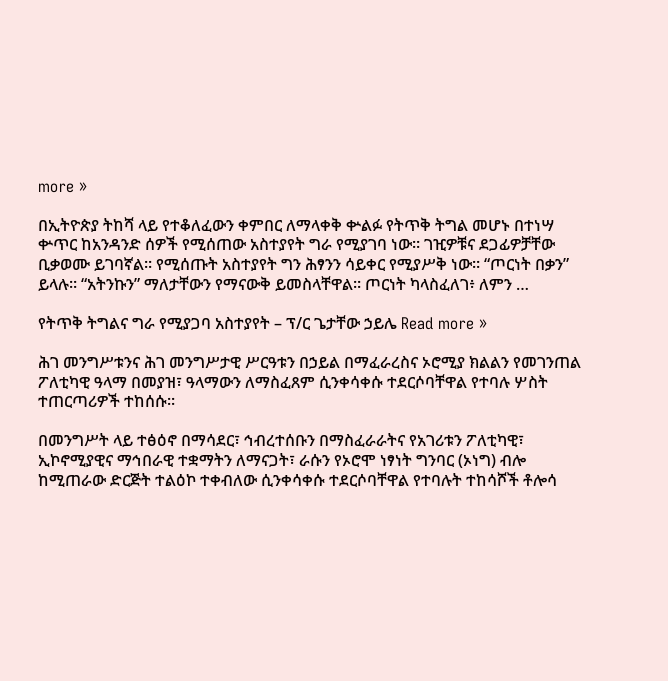more »

በኢትዮጵያ ትከሻ ላይ የተቆለፈውን ቀምበር ለማላቀቅ ቍልፉ የትጥቅ ትግል መሆኑ በተነሣ ቍጥር ከአንዳንድ ሰዎች የሚሰጠው አስተያየት ግራ የሚያገባ ነው። ገዢዎቹና ደጋፊዎቻቸው ቢቃወሙ ይገባኛል። የሚሰጡት አስተያየት ግን ሕፃንን ሳይቀር የሚያሥቅ ነው። “ጦርነት በቃን” ይላሉ። “አትንኩን” ማለታቸውን የማናውቅ ይመስላቸዋል። ጦርነት ካላስፈለገ፥ ለምን …

የትጥቅ ትግልና ግራ የሚያጋባ አስተያየት – ፕ/ር ጌታቸው ኃይሌ Read more »

ሕገ መንግሥቱንና ሕገ መንግሥታዊ ሥርዓቱን በኃይል በማፈራረስና ኦሮሚያ ክልልን የመገንጠል ፖለቲካዊ ዓላማ በመያዝ፣ ዓላማውን ለማስፈጸም ሲንቀሳቀሱ ተደርሶባቸዋል የተባሉ ሦስት ተጠርጣሪዎች ተከሰሱ፡፡

በመንግሥት ላይ ተፅዕኖ በማሳደር፣ ኅብረተሰቡን በማስፈራራትና የአገሪቱን ፖለቲካዊ፣ ኢኮኖሚያዊና ማኅበራዊ ተቋማትን ለማናጋት፣ ራሱን የኦሮሞ ነፃነት ግንባር (ኦነግ) ብሎ ከሚጠራው ድርጅት ተልዕኮ ተቀብለው ሲንቀሳቀሱ ተደርሶባቸዋል የተባሉት ተከሳሾች ቶሎሳ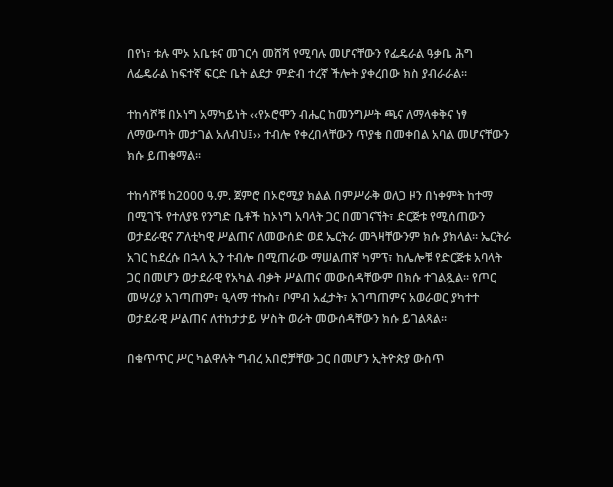በየነ፣ ቱሉ ሞኦ አቤቱና መገርሳ መሸሻ የሚባሉ መሆናቸውን የፌዴራል ዓቃቤ ሕግ ለፌዴራል ከፍተኛ ፍርድ ቤት ልደታ ምድብ ተረኛ ችሎት ያቀረበው ክስ ያብራራል፡፡

ተከሳሾቹ በኦነግ አማካይነት ‹‹የኦሮሞን ብሔር ከመንግሥት ጫና ለማላቀቅና ነፃ ለማውጣት መታገል አለብህ፤›› ተብሎ የቀረበላቸውን ጥያቄ በመቀበል አባል መሆናቸውን ክሱ ይጠቁማል፡፡

ተከሳሾቹ ከ2000 ዓ.ም. ጀምሮ በኦሮሚያ ክልል በምሥራቅ ወለጋ ዞን በነቀምት ከተማ በሚገኙ የተለያዩ የንግድ ቤቶች ከኦነግ አባላት ጋር በመገናኘት፣ ድርጅቱ የሚሰጠውን ወታደራዊና ፖለቲካዊ ሥልጠና ለመውሰድ ወደ ኤርትራ መጓዛቸውንም ክሱ ያክላል፡፡ ኤርትራ አገር ከደረሱ በኋላ ኢን ተብሎ በሚጠራው ማሠልጠኛ ካምፕ፣ ከሌሎቹ የድርጅቱ አባላት ጋር በመሆን ወታደራዊ የአካል ብቃት ሥልጠና መውሰዳቸውም በክሱ ተገልጿል፡፡ የጦር መሣሪያ አገጣጠም፣ ዒላማ ተኩስ፣ ቦምብ አፈታት፣ አገጣጠምና አወራወር ያካተተ ወታደራዊ ሥልጠና ለተከታታይ ሦስት ወራት መውሰዳቸውን ክሱ ይገልጻል፡፡

በቁጥጥር ሥር ካልዋሉት ግብረ አበሮቻቸው ጋር በመሆን ኢትዮጵያ ውስጥ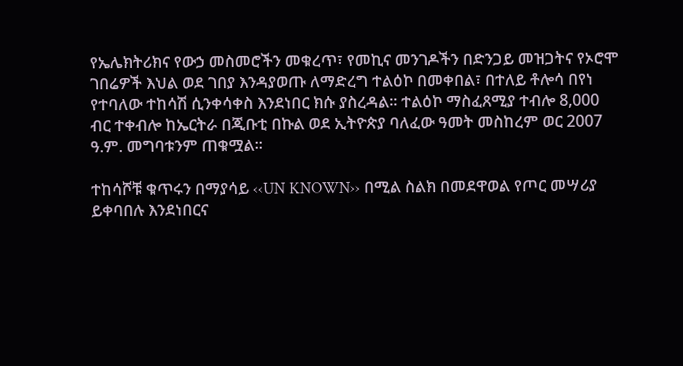የኤሌክትሪክና የውኃ መስመሮችን መቁረጥ፣ የመኪና መንገዶችን በድንጋይ መዝጋትና የኦሮሞ ገበሬዎች እህል ወደ ገበያ እንዳያወጡ ለማድረግ ተልዕኮ በመቀበል፣ በተለይ ቶሎሳ በየነ የተባለው ተከሳሽ ሲንቀሳቀስ እንደነበር ክሱ ያስረዳል፡፡ ተልዕኮ ማስፈጸሚያ ተብሎ 8,000 ብር ተቀብሎ ከኤርትራ በጂቡቲ በኩል ወደ ኢትዮጵያ ባለፈው ዓመት መስከረም ወር 2007 ዓ.ም. መግባቱንም ጠቁሟል፡፡

ተከሳሾቹ ቁጥሩን በማያሳይ ‹‹UN KNOWN›› በሚል ስልክ በመደዋወል የጦር መሣሪያ ይቀባበሉ እንደነበርና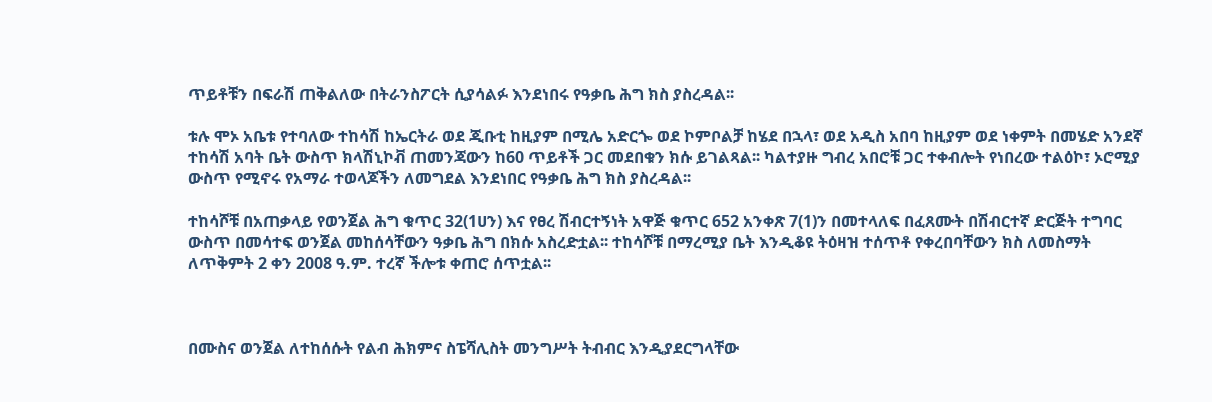ጥይቶቹን በፍራሽ ጠቅልለው በትራንስፖርት ሲያሳልፉ እንደነበሩ የዓቃቤ ሕግ ክስ ያስረዳል፡፡

ቱሉ ሞኦ አቤቱ የተባለው ተከሳሽ ከኤርትራ ወደ ጂቡቲ ከዚያም በሚሌ አድርጐ ወደ ኮምቦልቻ ከሄደ በኋላ፣ ወደ አዲስ አበባ ከዚያም ወደ ነቀምት በመሄድ አንደኛ ተከሳሽ አባት ቤት ውስጥ ክላሽኒኮቭ ጠመንጃውን ከ60 ጥይቶች ጋር መደበቁን ክሱ ይገልጻል፡፡ ካልተያዙ ግብረ አበሮቹ ጋር ተቀብሎት የነበረው ተልዕኮ፣ ኦሮሚያ ውስጥ የሚኖሩ የአማራ ተወላጆችን ለመግደል እንደነበር የዓቃቤ ሕግ ክስ ያስረዳል፡፡

ተከሳሾቹ በአጠቃላይ የወንጀል ሕግ ቁጥር 32(1ሀን) እና የፀረ ሽብርተኝነት አዋጅ ቁጥር 652 አንቀጽ 7(1)ን በመተላለፍ በፈጸሙት በሽብርተኛ ድርጅት ተግባር ውስጥ በመሳተፍ ወንጀል መከሰሳቸውን ዓቃቤ ሕግ በክሱ አስረድቷል፡፡ ተከሳሾቹ በማረሚያ ቤት እንዲቆዩ ትዕዛዝ ተሰጥቶ የቀረበባቸውን ክስ ለመስማት ለጥቅምት 2 ቀን 2008 ዓ.ም. ተረኛ ችሎቱ ቀጠሮ ሰጥቷል፡፡



በሙስና ወንጀል ለተከሰሱት የልብ ሕክምና ስፔሻሊስት መንግሥት ትብብር እንዲያደርግላቸው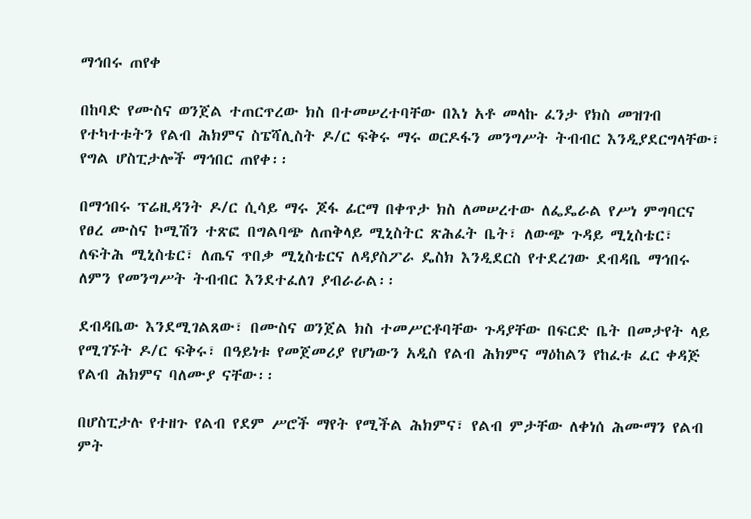ማኅበሩ ጠየቀ

በከባድ የሙስና ወንጀል ተጠርጥረው ክስ በተመሠረተባቸው በእነ አቶ መላኩ ፈንታ የክስ መዝገብ የተካተቱትን የልብ ሕክምና ስፔሻሊስት ዶ/ር ፍቅሩ ማሩ ወርዶፋን መንግሥት ትብብር እንዲያደርግላቸው፣ የግል ሆስፒታሎች ማኅበር ጠየቀ፡፡

በማኅበሩ ፕሬዚዳንት ዶ/ር ሲሳይ ማሩ ጆፋ ፊርማ በቀጥታ ክስ ለመሠረተው ለፌዴራል የሥነ ምግባርና የፀረ ሙስና ኮሚሽን ተጽፎ በግልባጭ ለጠቅላይ ሚኒስትር ጽሕፈት ቤት፣ ለውጭ ጉዳይ ሚኒስቴር፣ ለፍትሕ ሚኒስቴር፣ ለጤና ጥበቃ ሚኒስቴርና ለዳያስፖራ ዴስክ እንዲደርስ የተደረገው ደብዳቤ ማኅበሩ ለምን የመንግሥት ትብብር እንደተፈለገ ያብራራል፡፡

ደብዳቤው እንደሚገልጸው፣ በሙስና ወንጀል ክስ ተመሥርቶባቸው ጉዳያቸው በፍርድ ቤት በመታየት ላይ የሚገኙት ዶ/ር ፍቅሩ፣ በዓይነቱ የመጀመሪያ የሆነውን አዲስ የልብ ሕክምና ማዕከልን የከፈቱ ፈር ቀዳጅ የልብ ሕክምና ባለሙያ ናቸው፡፡

በሆስፒታሉ የተዘጉ የልብ የደም ሥሮች ማየት የሚችል ሕክምና፣ የልብ ምታቸው ለቀነሰ ሕሙማን የልብ ምት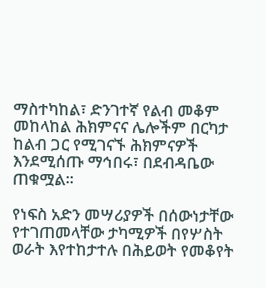ማስተካከል፣ ድንገተኛ የልብ መቆም መከላከል ሕክምናና ሌሎችም በርካታ ከልብ ጋር የሚገናኙ ሕክምናዎች እንደሚሰጡ ማኅበሩ፣ በደብዳቤው ጠቁሟል፡፡

የነፍስ አድን መሣሪያዎች በሰውነታቸው የተገጠመላቸው ታካሚዎች በየሦስት ወራት እየተከታተሉ በሕይወት የመቆየት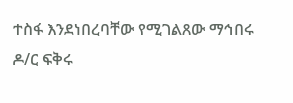ተስፋ እንደነበረባቸው የሚገልጸው ማኅበሩ ዶ/ር ፍቅሩ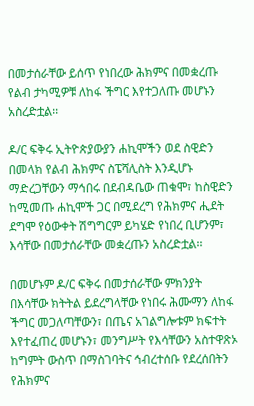በመታሰራቸው ይሰጥ የነበረው ሕክምና በመቋረጡ የልብ ታካሚዎቹ ለከፋ ችግር እየተጋለጡ መሆኑን አስረድቷል፡፡

ዶ/ር ፍቅሩ ኢትዮጵያውያን ሐኪሞችን ወደ ስዊድን በመላክ የልብ ሕክምና ስፔሻሊስት እንዲሆኑ ማድረጋቸውን ማኅበሩ በደብዳቤው ጠቁሞ፣ ከስዊድን ከሚመጡ ሐኪሞች ጋር በሚደረግ የሕክምና ሒደት ደግሞ የዕውቀት ሽግግርም ይካሄድ የነበረ ቢሆንም፣ እሳቸው በመታሰራቸው መቋረጡን አስረድቷል፡፡

በመሆኑም ዶ/ር ፍቅሩ በመታሰራቸው ምክንያት በእሳቸው ክትትል ይደረግላቸው የነበሩ ሕሙማን ለከፋ ችግር መጋለጣቸውን፣ በጤና አገልግሎቱም ክፍተት እየተፈጠረ መሆኑን፣ መንግሥት የእሳቸውን አስተዋጽኦ ከግምት ውስጥ በማስገባትና ኅብረተሰቡ የደረሰበትን የሕክምና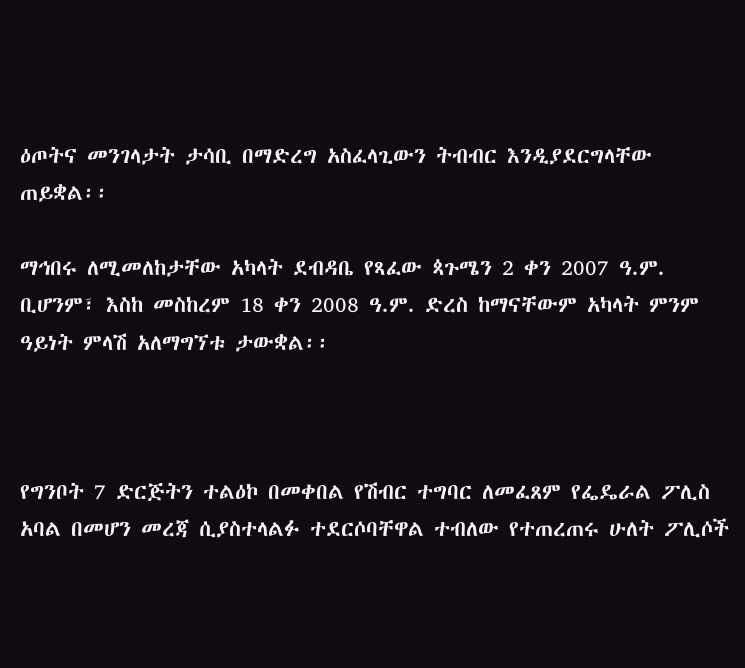ዕጦትና መንገላታት ታሳቢ በማድረግ አስፈላጊውን ትብብር እንዲያደርግላቸው ጠይቋል፡፡

ማኅበሩ ለሚመለከታቸው አካላት ደብዳቤ የጻፈው ጳጉሜን 2 ቀን 2007 ዓ.ም. ቢሆንም፣ እስከ መስከረም 18 ቀን 2008 ዓ.ም. ድረስ ከማናቸውም አካላት ምንም ዓይነት ምላሽ አለማግኘቱ ታውቋል፡፡



የግንቦት 7 ድርጅትን ተልዕኮ በመቀበል የሽብር ተግባር ለመፈጸም የፌዴራል ፖሊስ አባል በመሆን መረጃ ሲያስተላልፉ ተደርሶባቸዋል ተብለው የተጠረጠሩ ሁለት ፖሊሶች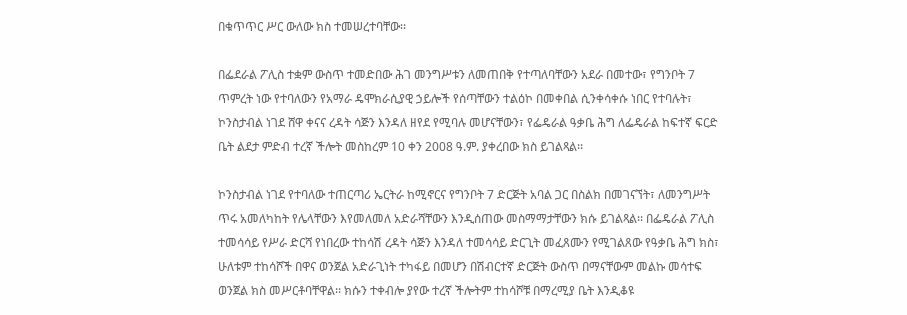በቁጥጥር ሥር ውለው ክስ ተመሠረተባቸው፡፡

በፌደራል ፖሊስ ተቋም ውስጥ ተመድበው ሕገ መንግሥቱን ለመጠበቅ የተጣለባቸውን አደራ በመተው፣ የግንቦት 7 ጥምረት ነው የተባለውን የአማራ ዴሞክራሲያዊ ኃይሎች የሰጣቸውን ተልዕኮ በመቀበል ሲንቀሳቀሱ ነበር የተባሉት፣ ኮንስታብል ነገደ ሸዋ ቀናና ረዳት ሳጅን እንዳለ ዘየደ የሚባሉ መሆናቸውን፣ የፌዴራል ዓቃቤ ሕግ ለፌዴራል ከፍተኛ ፍርድ ቤት ልደታ ምድብ ተረኛ ችሎት መስከረም 10 ቀን 2008 ዓ.ም. ያቀረበው ክስ ይገልጻል፡፡

ኮንስታብል ነገደ የተባለው ተጠርጣሪ ኤርትራ ከሚኖርና የግንቦት 7 ድርጅት አባል ጋር በስልክ በመገናኘት፣ ለመንግሥት ጥሩ አመለካከት የሌላቸውን እየመለመለ አድራሻቸውን እንዲሰጠው መስማማታቸውን ክሱ ይገልጻል፡፡ በፌዴራል ፖሊስ ተመሳሳይ የሥራ ድርሻ የነበረው ተከሳሽ ረዳት ሳጅን እንዳለ ተመሳሳይ ድርጊት መፈጸሙን የሚገልጸው የዓቃቤ ሕግ ክስ፣ ሁለቱም ተከሳሾች በዋና ወንጀል አድራጊነት ተካፋይ በመሆን በሽብርተኛ ድርጅት ውስጥ በማናቸውም መልኩ መሳተፍ ወንጀል ክስ መሥርቶባቸዋል፡፡ ክሱን ተቀብሎ ያየው ተረኛ ችሎትም ተከሳሾቹ በማረሚያ ቤት እንዲቆዩ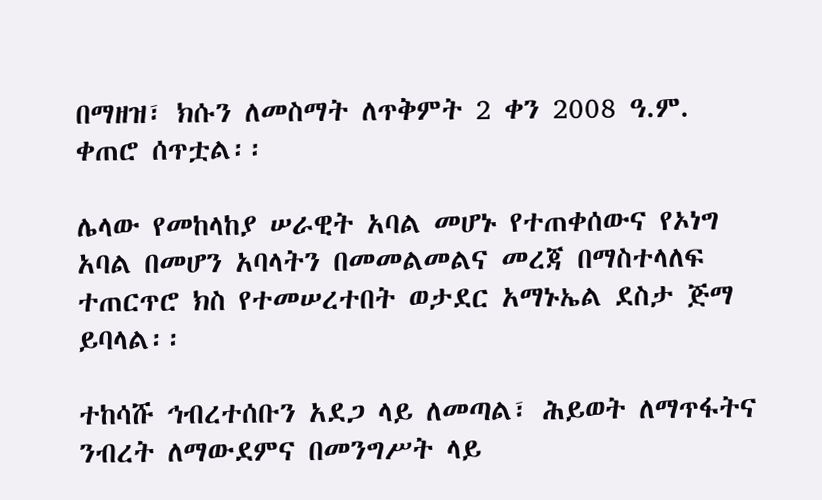በማዘዝ፣ ክሱን ለመስማት ለጥቅምት 2 ቀን 2008 ዓ.ም. ቀጠሮ ሰጥቷል፡፡

ሌላው የመከላከያ ሠራዊት አባል መሆኑ የተጠቀሰውና የኦነግ አባል በመሆን አባላትን በመመልመልና መረጃ በማስተላለፍ ተጠርጥሮ ክስ የተመሠረተበት ወታደር አማኑኤል ደስታ ጅማ ይባላል፡፡

ተከሳሹ ኅብረተሰቡን አደጋ ላይ ለመጣል፣ ሕይወት ለማጥፋትና ንብረት ለማውደምና በመንግሥት ላይ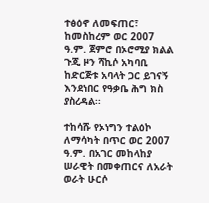ተፅዕኖ ለመፍጠር፣ ከመስከረም ወር 2007 ዓ.ም. ጀምሮ በኦሮሚያ ክልል ጉጂ ዞን ሻኪሶ አካባቢ ከድርጅቱ አባላት ጋር ይገናኝ እንደነበር የዓቃቤ ሕግ ክስ ያስረዳል፡፡

ተከሳሹ የኦነግን ተልዕኮ ለማሳካት በጥር ወር 2007 ዓ.ም. በአገር መከላከያ ሠራዊት በመቀጠርና ለአራት ወራት ሁርሶ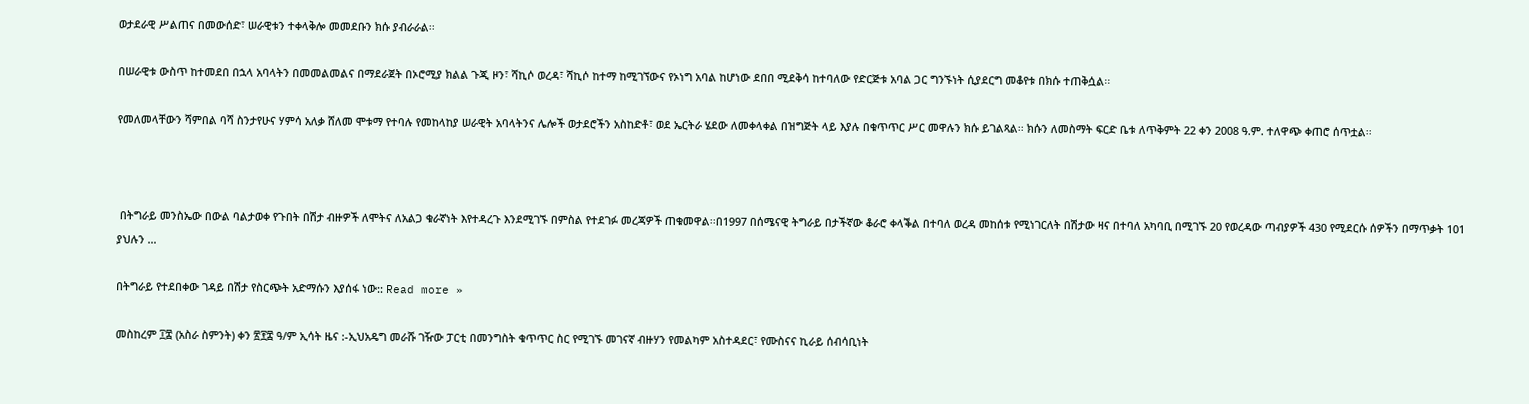ወታደራዊ ሥልጠና በመውሰድ፣ ሠራዊቱን ተቀላቅሎ መመደቡን ክሱ ያብራራል፡፡

በሠራዊቱ ውስጥ ከተመደበ በኋላ አባላትን በመመልመልና በማደራጀት በኦሮሚያ ክልል ጉጂ ዞን፣ ሻኪሶ ወረዳ፣ ሻኪሶ ከተማ ከሚገኘውና የኦነግ አባል ከሆነው ደበበ ሚደቅሳ ከተባለው የድርጅቱ አባል ጋር ግንኙነት ሲያደርግ መቆየቱ በክሱ ተጠቅሷል፡፡

የመለመላቸውን ሻምበል ባሻ ስንታየሁና ሃምሳ አለቃ ሸለመ ሞቱማ የተባሉ የመከላከያ ሠራዊት አባላትንና ሌሎች ወታደሮችን አስከድቶ፣ ወደ ኤርትራ ሄደው ለመቀላቀል በዝግጅት ላይ እያሉ በቁጥጥር ሥር መዋሉን ክሱ ይገልጻል፡፡ ክሱን ለመስማት ፍርድ ቤቱ ለጥቅምት 22 ቀን 2008 ዓ.ም. ተለዋጭ ቀጠሮ ሰጥቷል፡፡



 በትግራይ መንስኤው በውል ባልታወቀ የጉበት በሽታ ብዙዎች ለሞትና ለአልጋ ቁራኛነት እየተዳረጉ እንደሚገኙ በምስል የተደገፉ መረጃዎች ጠቁመዋል፡፡በ1997 በሰሜናዊ ትግራይ በታችኛው ቆራሮ ቀላቕል በተባለ ወረዳ መከሰቱ የሚነገርለት በሽታው ዛና በተባለ አካባቢ በሚገኙ 20 የወረዳው ጣብያዎች 430 የሚደርሱ ሰዎችን በማጥቃት 101 ያህሉን …

በትግራይ የተደበቀው ገዳይ በሽታ የስርጭት አድማሱን እያሰፋ ነው:: Read more »

መስከረም ፲፰ (አስራ ስምንት) ቀን ፳፻፰ ዓ/ም ኢሳት ዜና :-ኢህአዴግ መራሹ ገዥው ፓርቲ በመንግስት ቁጥጥር ስር የሚገኙ መገናኛ ብዙሃን የመልካም አስተዳደር፣ የሙስናና ኪራይ ሰብሳቢነት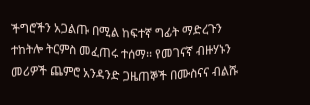ችግሮችን አጋልጡ በሚል ከፍተኛ ግፊት ማድረጉን ተከትሎ ትርምስ መፈጠሩ ተሰማ፡፡ የመገናኛ ብዙሃኑን መሪዎች ጨምሮ አንዳንድ ጋዜጠኞች በሙስናና ብልሹ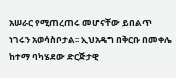አሠራር የሚጠረጠሩ መሆናቸው ይበልጥ ነገሩን አወሳስቦታል፡፡ ኢህአዴግ በቅርቡ በመቀሌ ከተማ ባካሄደው ድርጅታዊ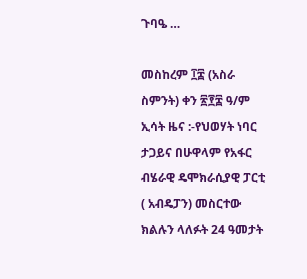ጉባዔ …

መስከረም ፲፰ (አስራ ስምንት) ቀን ፳፻፰ ዓ/ም ኢሳት ዜና :-የህወሃት ነባር ታጋይና በሁዋላም የአፋር ብሄራዊ ዴሞክራሲያዊ ፓርቲ ( አብዴፓን) መስርተው ክልሉን ላለፉት 24 ዓመታት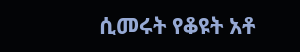ሲመሩት የቆዩት አቶ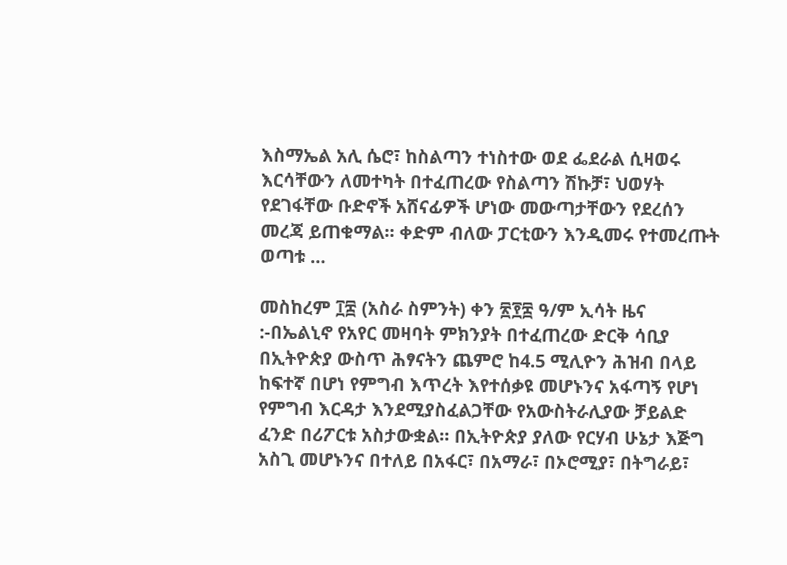እስማኤል አሊ ሴሮ፣ ከስልጣን ተነስተው ወደ ፌደራል ሲዛወሩ እርሳቸውን ለመተካት በተፈጠረው የስልጣን ሽኩቻ፣ ህወሃት የደገፋቸው ቡድኖች አሸናፊዎች ሆነው መውጣታቸውን የደረሰን መረጃ ይጠቁማል። ቀድም ብለው ፓርቲውን እንዲመሩ የተመረጡት ወጣቱ …

መስከረም ፲፰ (አስራ ስምንት) ቀን ፳፻፰ ዓ/ም ኢሳት ዜና :-በኤልኒኖ የአየር መዛባት ምክንያት በተፈጠረው ድርቅ ሳቢያ በኢትዮጵያ ውስጥ ሕፃናትን ጨምሮ ከ4.5 ሚሊዮን ሕዝብ በላይ ከፍተኛ በሆነ የምግብ እጥረት እየተሰቃዩ መሆኑንና አፋጣኝ የሆነ የምግብ እርዳታ እንደሚያስፈልጋቸው የአውስትራሊያው ቻይልድ ፈንድ በሪፖርቱ አስታውቋል። በኢትዮጵያ ያለው የርሃብ ሁኔታ እጅግ አስጊ መሆኑንና በተለይ በአፋር፣ በአማራ፣ በኦሮሚያ፣ በትግራይ፣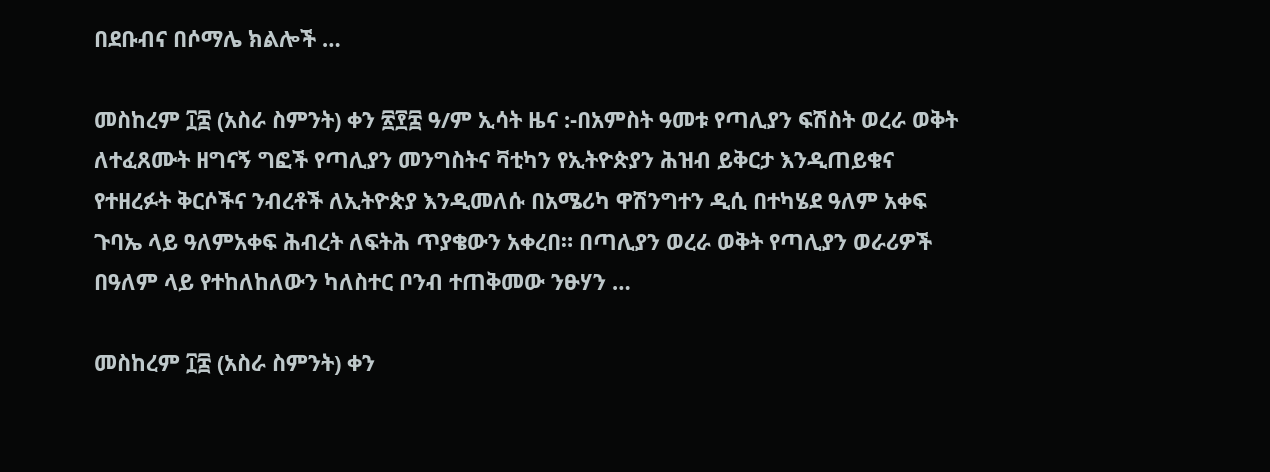በደቡብና በሶማሌ ክልሎች …

መስከረም ፲፰ (አስራ ስምንት) ቀን ፳፻፰ ዓ/ም ኢሳት ዜና :-በአምስት ዓመቱ የጣሊያን ፍሽስት ወረራ ወቅት ለተፈጸሙት ዘግናኝ ግፎች የጣሊያን መንግስትና ቫቲካን የኢትዮጵያን ሕዝብ ይቅርታ እንዲጠይቁና የተዘረፉት ቅርሶችና ንብረቶች ለኢትዮጵያ እንዲመለሱ በአሜሪካ ዋሽንግተን ዲሲ በተካሄደ ዓለም አቀፍ ጉባኤ ላይ ዓለምአቀፍ ሕብረት ለፍትሕ ጥያቄውን አቀረበ። በጣሊያን ወረራ ወቅት የጣሊያን ወራሪዎች በዓለም ላይ የተከለከለውን ካለስተር ቦንብ ተጠቅመው ንፁሃን …

መስከረም ፲፰ (አስራ ስምንት) ቀን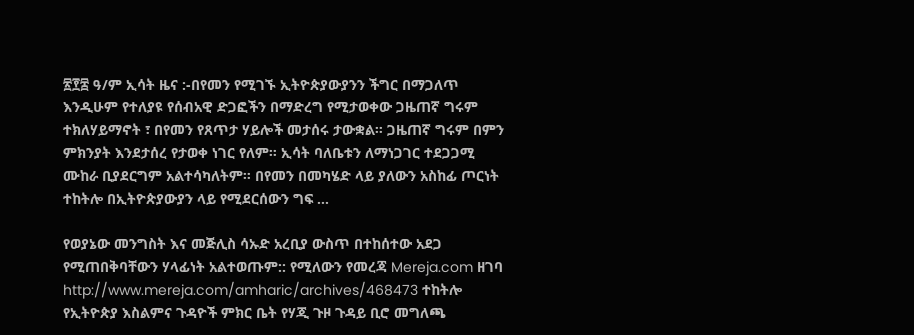፳፻፰ ዓ/ም ኢሳት ዜና :-በየመን የሚገኙ ኢትዮጵያውያንን ችግር በማጋለጥ እንዲሁም የተለያዩ የሰብአዊ ድጋፎችን በማድረግ የሚታወቀው ጋዜጠኛ ግሩም ተክለሃይማኖት ፣ በየመን የጸጥታ ሃይሎች መታሰሩ ታውቋል። ጋዜጠኛ ግሩም በምን ምክንያት እንደታሰረ የታወቀ ነገር የለም። ኢሳት ባለቤቱን ለማነጋገር ተደጋጋሚ ሙከራ ቢያደርግም አልተሳካለትም። በየመን በመካሄድ ላይ ያለውን አስከፊ ጦርነት ተከትሎ በኢትዮጵያውያን ላይ የሚደርሰውን ግፍ …

የወያኔው መንግስት እና መጅሊስ ሳኡድ አረቢያ ውስጥ በተከሰተው አደጋ የሚጠበቅባቸውን ሃላፊነት አልተወጡም:: የሚለውን የመረጃ Mereja.com ዘገባ http://www.mereja.com/amharic/archives/468473 ተከትሎ የኢትዮጵያ እስልምና ጉዳዮች ምክር ቤት የሃጂ ጉዞ ጉዳይ ቢሮ መግለጫ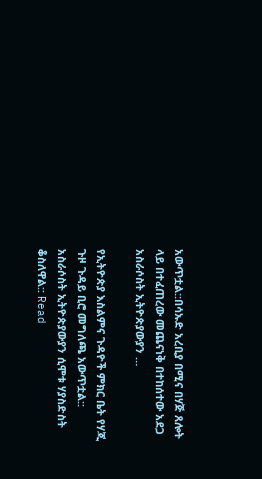አውጥቷል::በሳኡድ አረቢያ በሚና በሃጅ ጸሎት ላይ በተፈጠረው መጨናነቅ በተከሰተው አደጋ አስራሶስት ኢትዮጵያውያን …

የኢትዮጵያ እስልምና ጉዳዮች ምክር ቤት የሃጂ ጉዞ ጉዳይ ቢሮ መግለጫ አውጥቷል:: አስራሶስት ኢትዮጵያውያን ሲሞቱ ሃያስድስት ቆስለዋል:: Read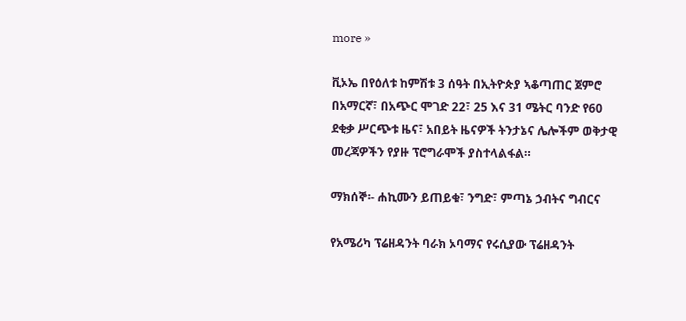more »

ቪኦኤ በየዕለቱ ከምሽቱ 3 ሰዓት በኢትዮጵያ ኣቆጣጠር ጀምሮ በአማርኛ፣ በአጭር ሞገድ 22፣ 25 እና 31 ሜትር ባንድ የ60 ደቂቃ ሥርጭቱ ዜና፣ አበይት ዜናዎች ትንታኔና ሌሎችም ወቅታዊ መረጃዎችን የያዙ ፕሮግራሞች ያስተላልፋል።

ማክሰኞ፡- ሐኪሙን ይጠይቁ፣ ንግድ፣ ምጣኔ ኃብትና ግብርና

የአሜሪካ ፕሬዘዳንት ባራክ ኦባማና የሩሲያው ፕሬዘዳንት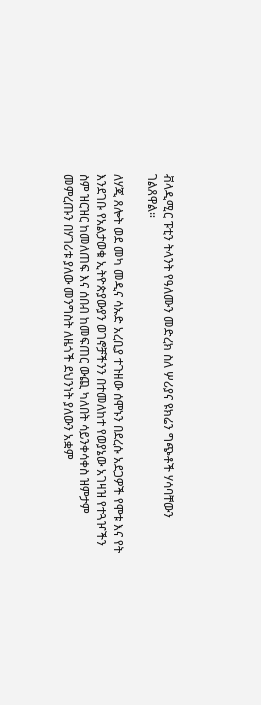ቭላዲሚር ፑቲን ትላንት የዓለሙን መድረክ ስለ ሦሪያና ዩክሬን ግጭቶች ሃሳባቸውን ገልጸዋል።

ለሃጂ ጸሎት ወደ መካ መዲና ሳኡድ አረቢያ ተጉዘው ሰሞኑን በደረሱ አደጋዎች የሞቱ እና የት እንደገቡ የአልታወቁ ኢትዮጵያውያን ወገኖቻችንን በተመለከተ የወያኔው አገዛዝ የተጓዦችን ስም ዝርዝር ከመለጠፍ እና ሰበብ ከመፍጠር ውጪ ካለበት ሳይንቀሳቀስ ዝምታም መምረጡን በሃገሪቱ ያለው መንግስት ለዜጎች ደህንነት ያለውን አቋም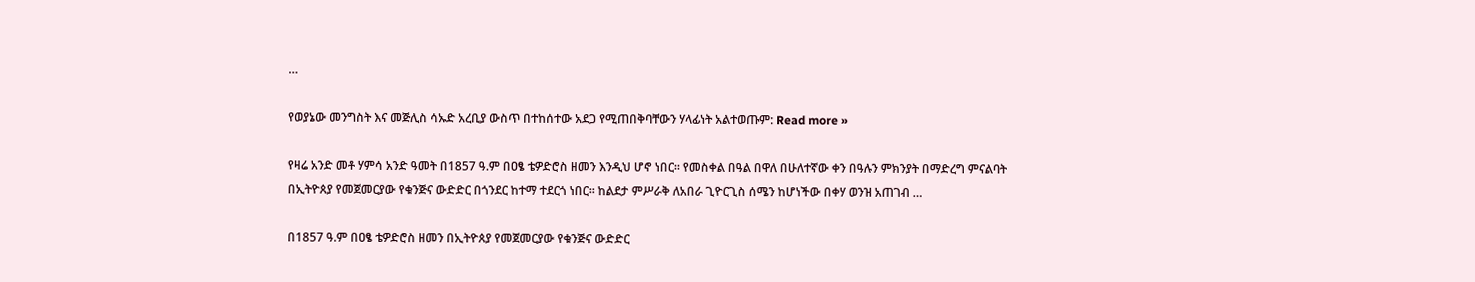…

የወያኔው መንግስት እና መጅሊስ ሳኡድ አረቢያ ውስጥ በተከሰተው አደጋ የሚጠበቅባቸውን ሃላፊነት አልተወጡም: Read more »

የዛሬ አንድ መቶ ሃምሳ አንድ ዓመት በ1857 ዓ.ም በዐፄ ቴዎድሮስ ዘመን እንዲህ ሆኖ ነበር፡፡ የመስቀል በዓል በዋለ በሁለተኛው ቀን በዓሉን ምክንያት በማድረግ ምናልባት በኢትዮጰያ የመጀመርያው የቁንጅና ውድድር በጎንደር ከተማ ተደርጎ ነበር፡፡ ከልደታ ምሥራቅ ለአበራ ጊዮርጊስ ሰሜን ከሆነችው በቀሃ ወንዝ አጠገብ …

በ1857 ዓ.ም በዐፄ ቴዎድሮስ ዘመን በኢትዮጰያ የመጀመርያው የቁንጅና ውድድር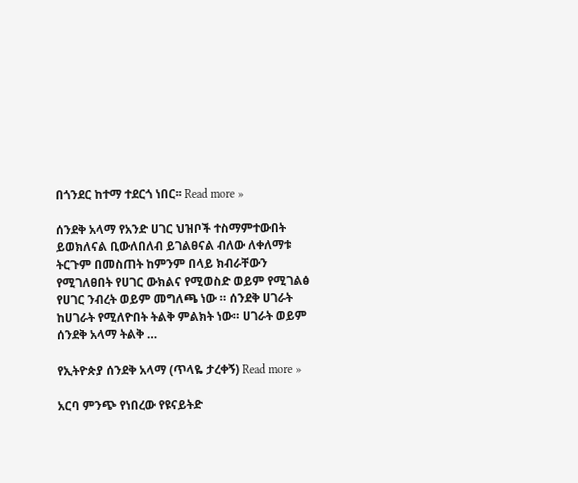በጎንደር ከተማ ተደርጎ ነበር፡፡ Read more »

ሰንደቅ አላማ የአንድ ሀገር ህዝቦች ተስማምተውበት ይወክለናል ቢውለበለብ ይገልፀናል ብለው ለቀለማቱ ትርጉም በመስጠት ከምንም በላይ ክብራቸውን የሚገለፀበት የሀገር ውክልና የሚወስድ ወይም የሚገልፅ የሀገር ንብረት ወይም መግለጫ ነው ። ሰንደቅ ሀገራት ከሀገራት የሚለዮበት ትልቅ ምልክት ነው። ሀገራት ወይም ሰንደቅ አላማ ትልቅ …

የኢትዮጵያ ሰንደቅ አላማ (ጥላዬ ታረቀኝ) Read more »

አርባ ምንጭ የነበረው የዩናይትድ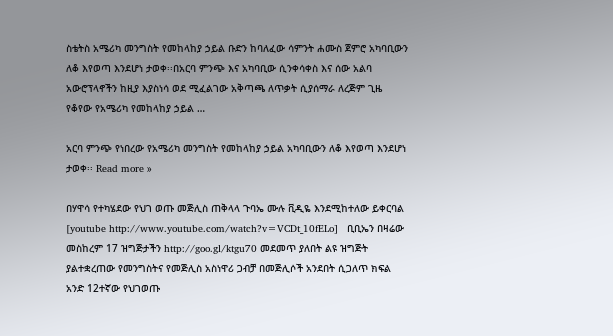ስቴትስ አሜሪካ መንግስት የመከላከያ ኃይል ቡድን ከባለፈው ሳምንት ሐሙስ ጀምሮ አካባቢውን ለቆ እየወጣ እንደሆነ ታወቀ፡፡በአርባ ምንጭ እና አካባቢው ሲንቀሳቀስ እና ሰው አልባ አውሮፕላኖችን ከዚያ እያስነሳ ወደ ሚፈልገው አቅጣጫ ለጥቃት ሲያሰማራ ለረጅም ጊዜ የቆየው የአሜሪካ የመከላከያ ኃይል …

አርባ ምንጭ የነበረው የአሜሪካ መንግስት የመከላከያ ኃይል አካባቢውን ለቆ እየወጣ እንደሆነ ታወቀ፡፡ Read more »

በሃዋሳ የተካሄደው የህገ ወጡ መጅሊስ ጠቅላላ ጉባኤ ሙሉ ቪዲዬ እንደሚከተለው ይቀርባል [youtube http://www.youtube.com/watch?v=VCDt_10fELo]   ቢቢኤን በዛሬው መስከረም 17 ዝግጅታችን http://goo.gl/ktgu70 መደመጥ ያለበት ልዩ ዝግጅት ያልተቋረጠው የመንግስትና የመጅሊስ አስነዋሪ ጋብቻ በመጅሊሶች አንደበት ሲጋለጥ ክፍል አንድ 12ተኛው የህገወጡ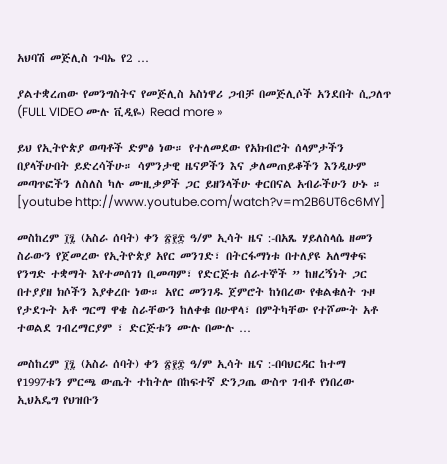አህባሽ መጅሊስ ጉባኤ የ2 …

ያልተቋረጠው የመንግስትና የመጅሊስ አስነዋሪ ጋብቻ በመጅሊሶች አንደበት ሲጋለጥ (FULL VIDEO ሙሉ ቪዲዬ) Read more »

ይህ የኢትዮጵያ ወጣቶች ድምፅ ነው። የተለመደው የአክብሮት ሰላምታችን በያላችሁበት ይድረሳችሁ። ሳምንታዊ ዜናዎችን እና ቃለመጠይቆችን እንዲሁም መጣጥፎችን ለስለስ ካሉ ሙዚቃዎች ጋር ይዘንላችሁ ቀርበናል አብራችሁን ሁኑ ። [youtube http://www.youtube.com/watch?v=m2B6UT6c6MY]

መስከረም ፲፯ (አስራ ሰባት) ቀን ፳፻፰ ዓ/ም ኢሳት ዜና :-በአጼ ሃይለስላሴ ዘመን ስራውን የጀመረው የኢትዮጵያ አየር መንገድ፣ በትርፋማነቱ በተለያዩ አለማቀፍ የንግድ ተቋማት እየተመሰገነ ቢመጣም፣ የድርጅቱ ሰራተኞች ” ከዘረኝነት ጋር በተያያዘ ክሶችን እያቀረቡ ነው። አየር መንገዱ ጀምሮት ከነበረው የቁልቁለት ጉዞ የታደጉት አቶ ግርማ ዋቄ ስራቸውን ከለቀቁ በሁዋላ፣ በምትካቸው የተሾሙት አቶ ተወልደ ገብረማርያም ፣ ድርጅቱን ሙሉ በሙሉ …

መስከረም ፲፯ (አስራ ሰባት) ቀን ፳፻፰ ዓ/ም ኢሳት ዜና :-በባህርዳር ከተማ የ1997ቱን ምርጫ ውጤት ተከትሎ በከፍተኛ ድንጋጤ ውስጥ ገብቶ የነበረው ኢህአዴግ የህዝቡን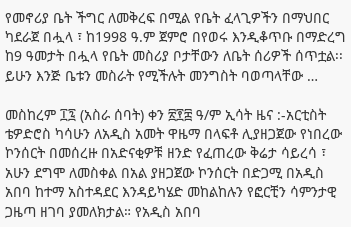የመኖሪያ ቤት ችግር ለመቅረፍ በሚል የቤት ፈላጊዎችን በማህበር ካደራጀ በሗላ ፣ ከ1998 ዓ.ም ጀምሮ በየወሩ እንዲቆጥቡ በማድረግ ከ9 ዓመታት በሗላ የቤት መስሪያ ቦታቸውን ለቤት ሰሪዎች ሰጥቷል፡፡ ይሁን እንጅ ቤቱን መስራት የሚችሉት መንግስት ባወጣላቸው …

መስከረም ፲፯ (አስራ ሰባት) ቀን ፳፻፰ ዓ/ም ኢሳት ዜና :-አርቲስት ቴዎድሮስ ካሳሁን ለአዲስ አመት ዋዜማ በላፍቶ ሊያዘጋጀው የነበረው ኮንሰርት በመሰረዙ በአድናቂዎቹ ዘንድ የፈጠረው ቅሬታ ሳይረሳ ፣ አሁን ደግሞ ለመስቀል በአል ያዘጋጀው ኮንሰርት በድጋሚ በአዲስ አበባ ከተማ አስተዳደር እንዳይካሄድ መከልከሉን የፎርቺን ሳምንታዊ ጋዜጣ ዘገባ ያመለክታል። የአዲስ አበባ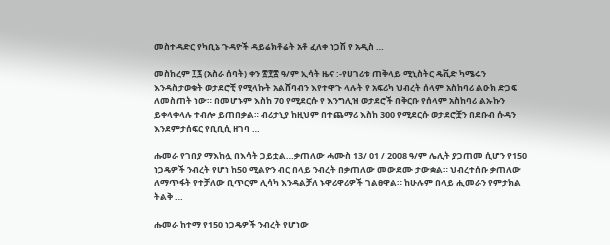መስተዳድር የካቢኔ ጉዳዮች ዳይሬክቶሬት አቶ ፈለቀ ነጋሽ የ አዲስ …

መስከረም ፲፯ (አስራ ሰባት) ቀን ፳፻፰ ዓ/ም ኢሳት ዜና :-የሀገሪቱ ጠቅላይ ሚኒስትር ዴቪድ ካሜሩን እንዳስታወቁት ወታደሮቺ የሚላኩት አልሸባብን እየተዋጉ ላሉት የ አፍሪካ ህብረት ሰላም አስከባሪ ልዑክ ድጋፍ ለመስጠት ነው። በመሆኑም እስከ 70 የሚደርሱ የ እንግሊዝ ወታደሮች በቅርቡ የሰላም አስከባሪ ልኡኩን ይቀላቀላሉ ተብሎ ይጠበቃል። ብሪታኒያ ከዚህም በተጨማሪ እስከ 300 የሚደርሱ ወታደሮቿን በደቡብ ሱዳን እንደምታሰፍር የቢቢሲ ዘገባ …

ሑመራ የገበያ ማእከሏ በእሳት ጋይቷል…ቃጠለው ሓሙስ 13/ 01 / 2008 ዓ/ም ሌሊት ያጋጠመ ሲሆን የ150 ነጋዴዎች ንብረት የሆነ ከ50 ሚልዮን ብር በላይ ንብረት በቃጠለው መውደሙ ታውቋል። ህብረተሰቡ ቃጠለው ለማጥፋት የተቻለው ቢጥርም ሊሳካ እንዳልቻለ ኑዋሪዋሪዎች ገልፀዋል። ከሁሉም በላይ ሒመራን የምታክል ትልቅ …

ሑመራ ከተማ የ150 ነጋዴዎች ንብረት የሆነው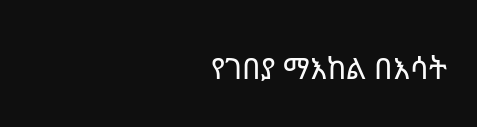የገበያ ማእከል በእሳት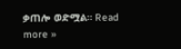ቃጠሎ ወድሟል። Read more »